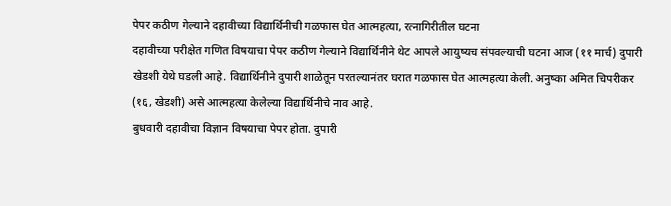पेपर कठीण गेल्याने दहावीच्या विद्यार्थिनीची गळफास घेत आत्महत्या, रत्नागिरीतील घटना
दहावीच्या परीक्षेत गणित विषयाचा पेपर कठीण गेल्याने विद्यार्थिनीने थेट आपले आयुष्यच संपवल्याची घटना आज (११ मार्च) दुपारी खेडशी येथे घडली आहे. विद्यार्थिनीने दुपारी शाळेतून परतल्यानंतर घरात गळफास घेत आत्महत्या केली. अनुष्का अमित चिपरीकर (१६, खेडशी) असे आत्महत्या केलेल्या विद्यार्थिनीचे नाव आहे.
बुधवारी दहावीचा विज्ञान विषयाचा पेपर होता. दुपारी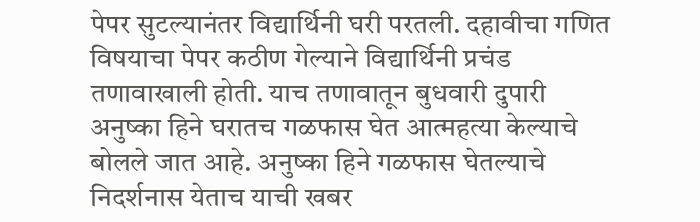पेपर सुटल्यानंतर विद्यार्थिनी घरी परतली. दहावीचा गणित विषयाचा पेपर कठीण गेल्याने विद्यार्थिनी प्रचंड तणावाखाली होती. याच तणावातून बुधवारी दुपारी अनुष्का हिने घरातच गळफास घेत आत्महत्या केल्याचे बोलले जात आहे. अनुष्का हिने गळफास घेतल्याचे निदर्शनास येताच याची खबर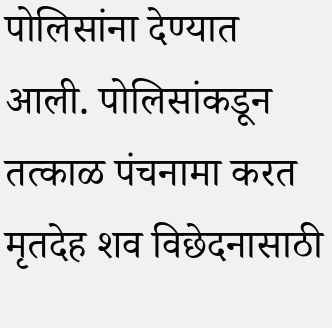पोलिसांना देण्यात आली. पोलिसांकडून तत्काळ पंचनामा करत मृतदेह शव विछेदनासाठी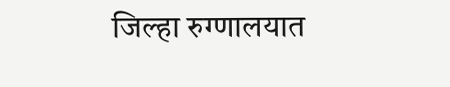जिल्हा रुग्णालयात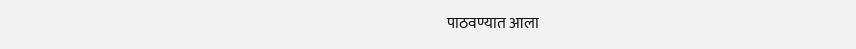पाठवण्यात आला